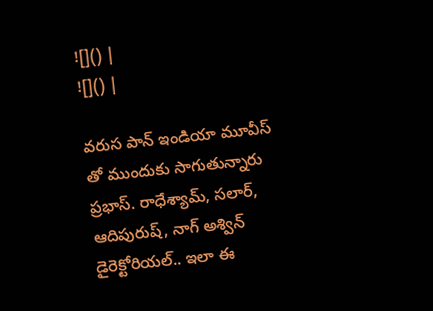![]() |
![]() |

వరుస పాన్ ఇండియా మూవీస్ తో ముందుకు సాగుతున్నారు ప్రభాస్. రాధేశ్యామ్, సలార్, ఆదిపురుష్, నాగ్ అశ్విన్ డైరెక్టోరియల్.. ఇలా ఈ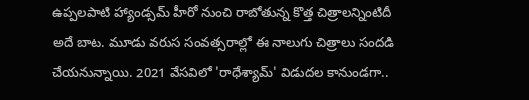ఉప్పలపాటి హ్యాండ్సమ్ హీరో నుంచి రాబోతున్న కొత్త చిత్రాలన్నింటిదీ అదే బాట. మూడు వరుస సంవత్సరాల్లో ఈ నాలుగు చిత్రాలు సందడి చేయనున్నాయి. 2021 వేసవిలో 'రాధేశ్యామ్' విడుదల కానుండగా..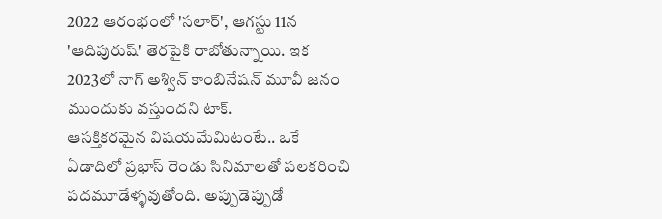2022 ఆరంభంలో 'సలార్', ఆగస్టు 11న 'ఆదిపురుష్' తెరపైకి రాబోతున్నాయి. ఇక 2023లో నాగ్ అశ్విన్ కాంబినేషన్ మూవీ జనం ముందుకు వస్తుందని టాక్.
ఆసక్తికరమైన విషయమేమిటంటే.. ఒకే ఏడాదిలో ప్రభాస్ రెండు సినిమాలతో పలకరించి పదమూడేళ్ళవుతోంది. అప్పుడెప్పుడో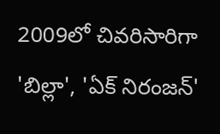2009లో చివరిసారిగా 'బిల్లా', 'ఏక్ నిరంజన్'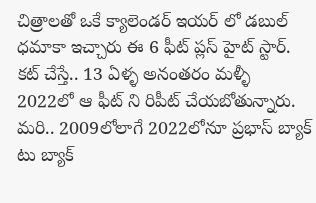చిత్రాలతో ఒకే క్యాలెండర్ ఇయర్ లో డబుల్ ధమాకా ఇచ్చారు ఈ 6 ఫీట్ ప్లస్ హైట్ స్టార్. కట్ చేస్తే.. 13 ఏళ్ళ అనంతరం మళ్ళీ 2022లో ఆ ఫీట్ ని రిపీట్ చేయబోతున్నారు. మరి.. 2009లోలాగే 2022లోనూ ప్రభాస్ బ్యాక్ టు బ్యాక్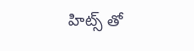హిట్స్ తో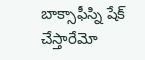బాక్సాఫీస్ని షేక్ చేస్తారేమో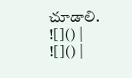చూడాలి.
![]() |
![]() |